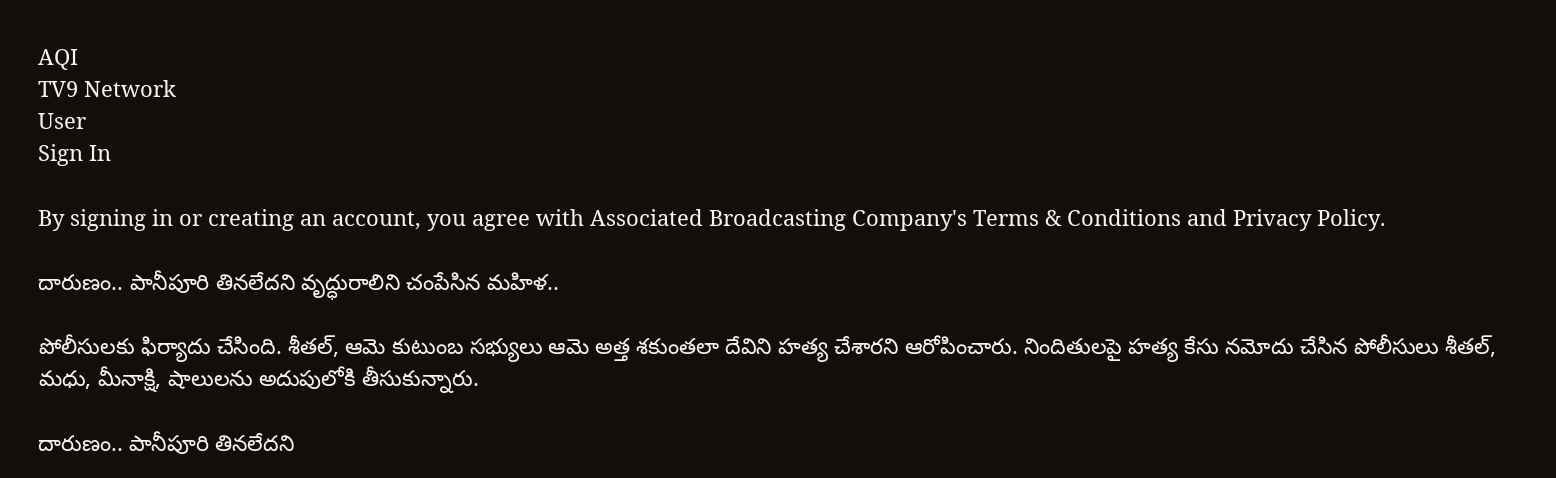AQI
TV9 Network
User
Sign In

By signing in or creating an account, you agree with Associated Broadcasting Company's Terms & Conditions and Privacy Policy.

దారుణం.. పానీపూరి తినలేదని వృద్ధురాలిని చంపేసిన మహిళ..

పోలీసులకు ఫిర్యాదు చేసింది. శీతల్, ఆమె కుటుంబ సభ్యులు ఆమె అత్త శకుంతలా దేవిని హత్య చేశారని ఆరోపించారు. నిందితులపై హత్య కేసు నమోదు చేసిన పోలీసులు శీతల్, మధు, మీనాక్షి, షాలులను అదుపులోకి తీసుకున్నారు.

దారుణం.. పానీపూరి తినలేదని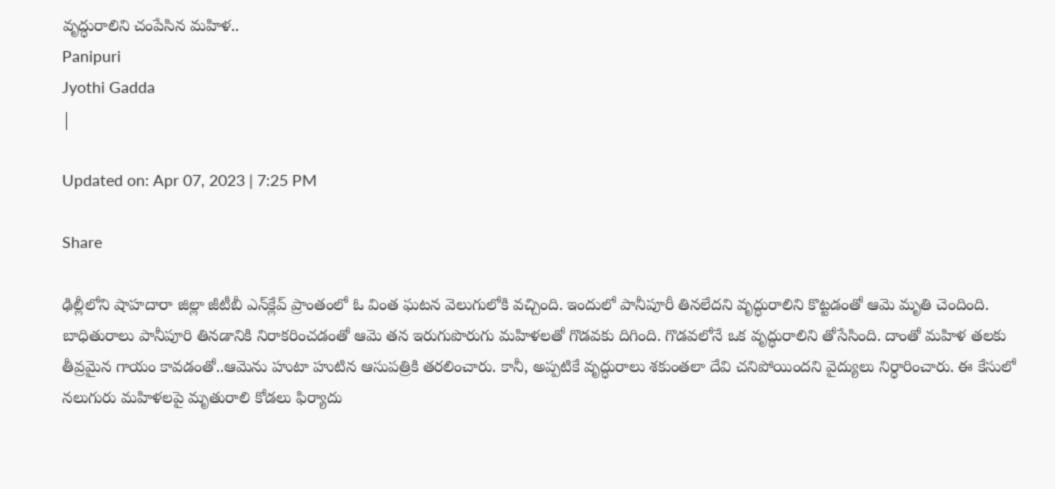వృద్ధురాలిని చంపేసిన మహిళ..
Panipuri
Jyothi Gadda
|

Updated on: Apr 07, 2023 | 7:25 PM

Share

ఢిల్లీలోని షాహదారా జిల్లా జీటీబీ ఎన్‌క్లేవ్ ప్రాంతంలో ఓ వింత ఘటన వెలుగులోకి వచ్చింది. ఇందులో పానీపూరీ తినలేదని వృద్ధురాలిని కొట్టడంతో ఆమె మృతి చెందింది. బాధితురాలు పానీపూరి తినడానికి నిరాకరించడంతో ఆమె తన ఇరుగుపొరుగు మహిళలతో గొడవకు దిగింది. గొడవలోనే ఒక వృద్ధురాలిని తోసేసింది. దాంతో మహిళ తలకు తీవ్రమైన గాయం కావడంతో..ఆమెను హుటా హుటిన ఆసుపత్రికి తరలించారు. కానీ, అప్పటికే వృద్ధురాలు శకుంతలా దేవి చనిపోయిందని వైద్యులు నిర్ధారించారు. ఈ కేసులో నలుగురు మహిళలపై మృతురాలి కోడలు ఫిర్యాదు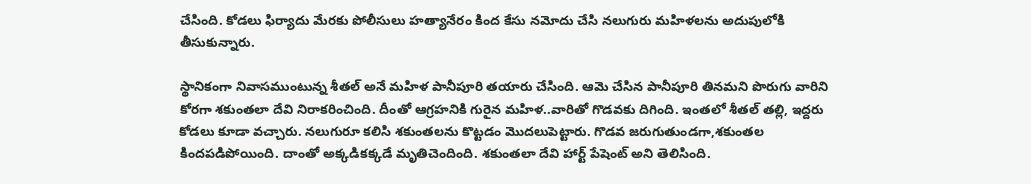చేసింది. కోడలు ఫిర్యాదు మేరకు పోలీసులు హత్యానేరం కింద కేసు నమోదు చేసి నలుగురు మహిళలను అదుపులోకి తీసుకున్నారు.

స్థానికంగా నివాసముంటున్న శీతల్‌ అనే మహిళ పానీపూరి తయారు చేసింది. ఆమె చేసిన పానీపూరి తినమని పొరుగు వారిని కోరగా శకుంతలా దేవి నిరాకరించింది. దీంతో ఆగ్రహనికి గురైన మహిళ..వారితో గొడవకు దిగింది. ఇంతలో శీతల్ తల్లి, ఇద్దరు కోడలు కూడా వచ్చారు. నలుగురూ కలిసి శకుంతలను కొట్టడం మొదలుపెట్టారు. గొడవ జరుగుతుండగా,శకుంతల కిందపడిపోయింది. దాంతో అక్కడికక్కడే మృతిచెందింది. శకుంతలా దేవి హార్ట్ పేషెంట్ అని తెలిసింది.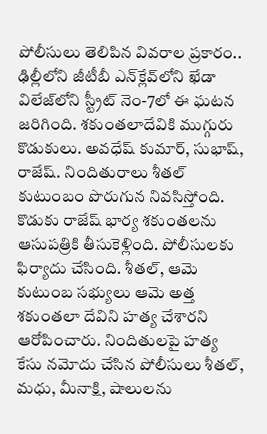పోలీసులు తెలిపిన వివరాల ప్రకారం.. ఢిల్లీలోని జీటీబీ ఎన్‌క్లేవ్‌లోని ఖేడా విలేజ్‌లోని స్ట్రీట్ నెం-7లో ఈ ఘటన జరిగింది. శకుంతలాదేవికి ముగ్గురు కొడుకులు. అవధేష్ కుమార్, సుభాష్, రాజేష్. నిందితురాలు శీతల్ కుటుంబం పొరుగున నివసిస్తోంది. కొడుకు రాజేష్ భార్య శకుంతలను ఆసుపత్రికి తీసుకెళ్లింది. పోలీసులకు ఫిర్యాదు చేసింది. శీతల్, ఆమె కుటుంబ సభ్యులు ఆమె అత్త శకుంతలా దేవిని హత్య చేశారని ఆరోపించారు. నిందితులపై హత్య కేసు నమోదు చేసిన పోలీసులు శీతల్, మధు, మీనాక్షి, షాలులను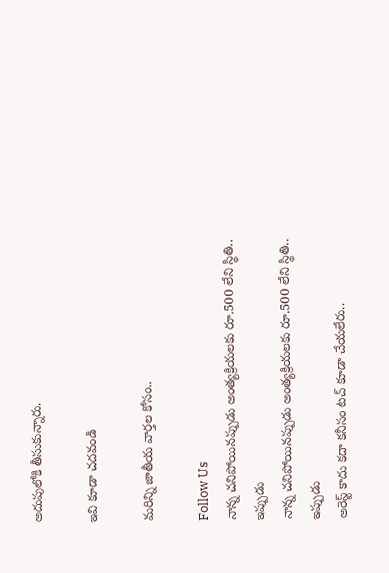అదుపులోకి తీసుకున్నారు.

ఇవి కూడా చదవండి

మరిన్ని జాతీయ వార్తల కోసం..

Follow Us
నాన్న చనిపోయినప్పుడు అంత్యక్రియలకు రూ.500 లేని స్థితి.. ఇప్పుడు
నాన్న చనిపోయినప్పుడు అంత్యక్రియలకు రూ.500 లేని స్థితి.. ఇప్పుడు
అరెస్ట్ కాదు కదా కనీసం టచ్ కూడా చేయలేరు..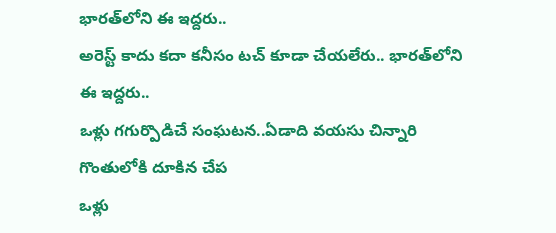భారత్‌లోని ఈ ఇద్దరు..
అరెస్ట్ కాదు కదా కనీసం టచ్ కూడా చేయలేరు.. భారత్‌లోని ఈ ఇద్దరు..
ఒళ్లు గగుర్పొడిచే సంఘటన..ఏడాది వయసు చిన్నారి గొంతులోకి దూకిన చేప
ఒళ్లు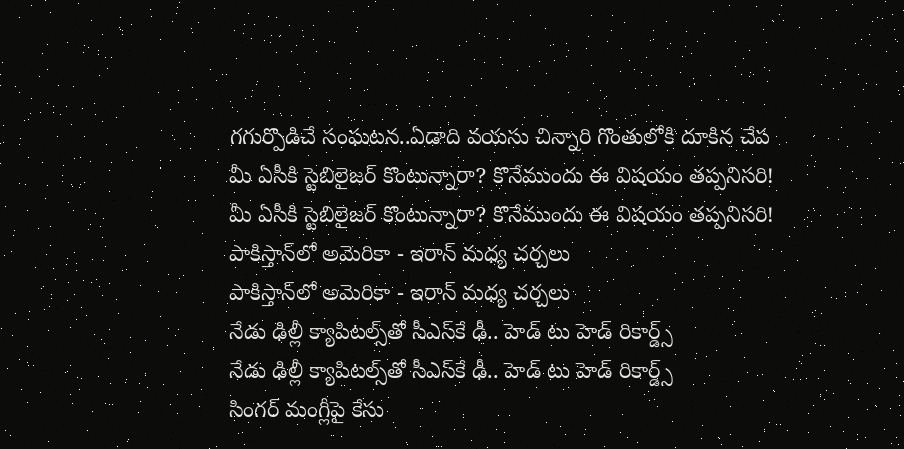గగుర్పొడిచే సంఘటన..ఏడాది వయసు చిన్నారి గొంతులోకి దూకిన చేప
మీ ఏసీకి స్టెబిలైజర్ కొంటున్నారా? కొనేముందు ఈ విషయం తప్పనిసరి!
మీ ఏసీకి స్టెబిలైజర్ కొంటున్నారా? కొనేముందు ఈ విషయం తప్పనిసరి!
పాకిస్తాన్‌లో అమెరికా - ఇరాన్‌ మధ్య చర్చలు
పాకిస్తాన్‌లో అమెరికా - ఇరాన్‌ మధ్య చర్చలు
నేడు ఢిల్లీ క్యాపిటల్స్‌తో సీఎస్‌కే ఢీ.. హెడ్ టు హెడ్ రికార్డ్స్
నేడు ఢిల్లీ క్యాపిటల్స్‌తో సీఎస్‌కే ఢీ.. హెడ్ టు హెడ్ రికార్డ్స్
సింగర్ మంగ్లీపై కేసు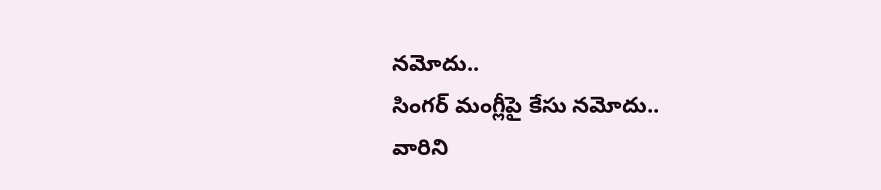నమోదు..
సింగర్ మంగ్లీపై కేసు నమోదు..
వారిని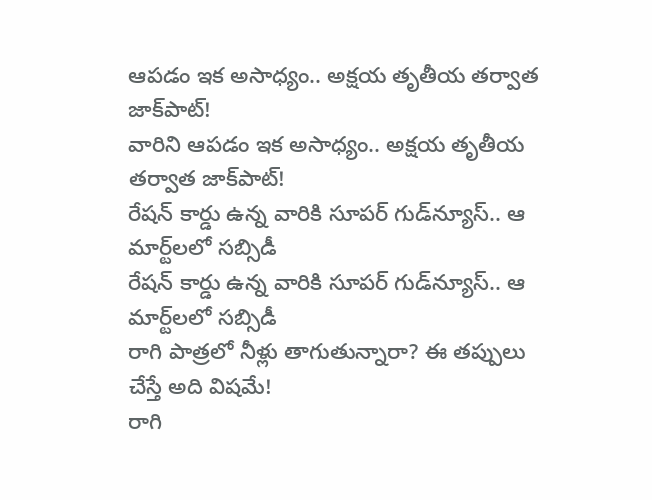ఆపడం ఇక అసాధ్యం.. అక్షయ తృతీయ తర్వాత జాక్‌పాట్!
వారిని ఆపడం ఇక అసాధ్యం.. అక్షయ తృతీయ తర్వాత జాక్‌పాట్!
రేషన్ కార్డు ఉన్న వారికి సూపర్ గుడ్‌న్యూస్.. ఆ మార్ట్‌లలో సబ్సిడీ
రేషన్ కార్డు ఉన్న వారికి సూపర్ గుడ్‌న్యూస్.. ఆ మార్ట్‌లలో సబ్సిడీ
రాగి పాత్రలో నీళ్లు తాగుతున్నారా? ఈ తప్పులు చేస్తే అది విషమే!
రాగి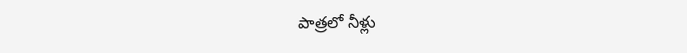పాత్రలో నీళ్లు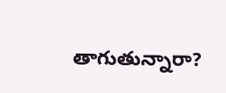తాగుతున్నారా?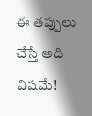ఈ తప్పులు చేస్తే అది విషమే!